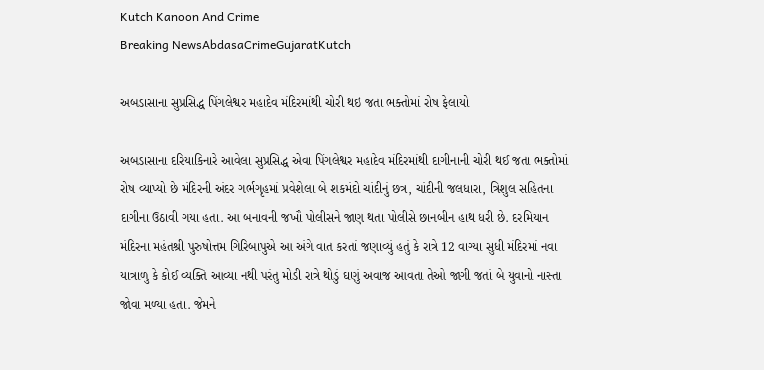Kutch Kanoon And Crime
Breaking NewsAbdasaCrimeGujaratKutch

અબડાસાના સુપ્રસિદ્ધ પિંગલેશ્વર મહાદેવ મંદિરમાંથી ચોરી થઇ જતા ભક્તોમાં રોષ ફેલાયો

અબડાસાના દરિયાકિનારે આવેલા સુપ્રસિદ્ધ એવા પિંગલેશ્વર મહાદેવ મંદિરમાંથી દાગીનાની ચોરી થઈ જતા ભક્તોમાં રોષ વ્યાપ્યો છે મંદિરની અંદર ગર્ભગૃહમાં પ્રવેશેલા બે શકમંદો ચાંદીનું છત્ર, ચાંદીની જલધારા, ત્રિશુલ સહિતના દાગીના ઉઠાવી ગયા હતા. આ બનાવની જખૌ પોલીસને જાણ થતા પોલીસે છાનબીન હાથ ધરી છે. દરમિયાન મંદિરના મહંતશ્રી પુરુષોત્તમ ગિરિબાપુએ આ અંગે વાત કરતાં જણાવ્યું હતું કે રાત્રે 12 વાગ્યા સુધી મંદિરમાં નવા યાત્રાળુ કે કોઈ વ્યક્તિ આવ્યા નથી પરંતુ મોડી રાત્રે થોડું ઘણું અવાજ આવતા તેઓ જાગી જતાં બે યુવાનો નાસ્તા જોવા મળ્યા હતા. જેમને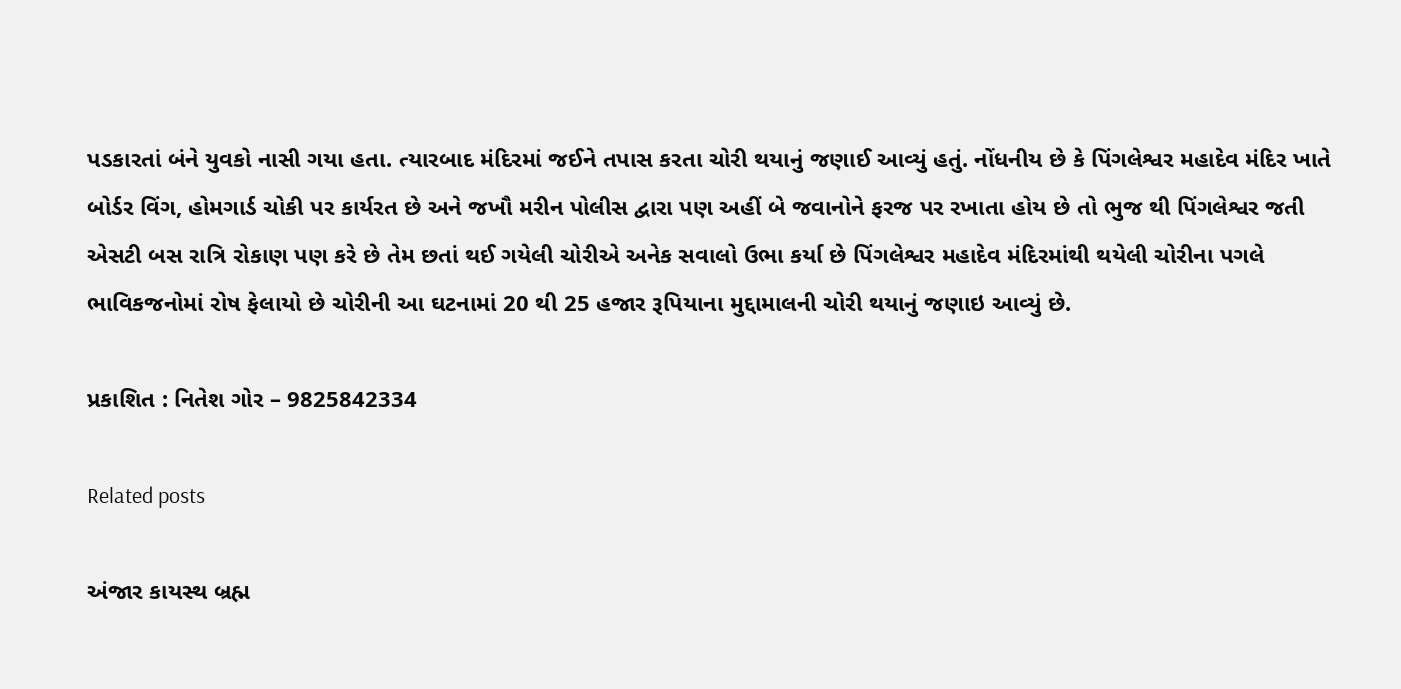પડકારતાં બંને યુવકો નાસી ગયા હતા. ત્યારબાદ મંદિરમાં જઈને તપાસ કરતા ચોરી થયાનું જણાઈ આવ્યું હતું. નોંધનીય છે કે પિંગલેશ્વર મહાદેવ મંદિર ખાતે બોર્ડર વિંગ, હોમગાર્ડ ચોકી પર કાર્યરત છે અને જખૌ મરીન પોલીસ દ્વારા પણ અહીં બે જવાનોને ફરજ પર રખાતા હોય છે તો ભુજ થી પિંગલેશ્વર જતી એસટી બસ રાત્રિ રોકાણ પણ કરે છે તેમ છતાં થઈ ગયેલી ચોરીએ અનેક સવાલો ઉભા કર્યા છે પિંગલેશ્વર મહાદેવ મંદિરમાંથી થયેલી ચોરીના પગલે ભાવિકજનોમાં રોષ ફેલાયો છે ચોરીની આ ઘટનામાં 20 થી 25 હજાર રૂપિયાના મુદ્દામાલની ચોરી થયાનું જણાઇ આવ્યું છે.

પ્રકાશિત : નિતેશ ગોર – 9825842334

Related posts

અંજાર કાયસ્થ બ્રહ્મ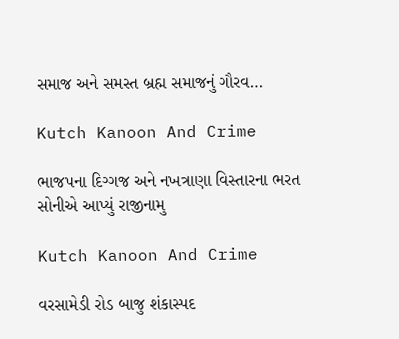સમાજ અને સમસ્ત બ્રહ્મ સમાજનું ગૌરવ…

Kutch Kanoon And Crime

ભાજપના દિગ્ગજ અને નખત્રાણા વિસ્તારના ભરત સોનીએ આપ્યું રાજીનામુ

Kutch Kanoon And Crime

વરસામેડી રોડ બાજુ શંકાસ્પદ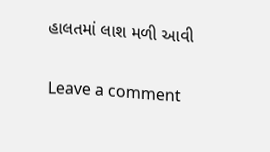હાલતમાં લાશ મળી આવી

Leave a comment